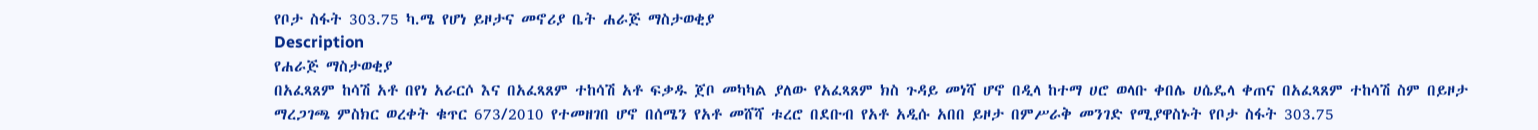የቦታ ስፋት 303.75 ካ.ሜ የሆነ ይዞታና መኖሪያ ቤት ሐራጅ ማስታወቂያ
Description
የሐራጅ ማስታወቂያ
በአፈጻጸም ከሳሽ አቶ በየነ አራርሶ እና በአፈጻጸም ተከሳሽ አቶ ፍቃዱ ጀቦ መካካል ያለው የአፈጻጸም ክስ ጉዳይ መነሻ ሆኖ በዲላ ከተማ ሀሮ ወላቡ ቀበሌ ሀሴዴላ ቀጠና በአፈጻጸም ተከሳሽ ስም በይዞታ ማረጋገጫ ምስክር ወረቀት ቁጥር 673/2010 የተመዘገበ ሆኖ በሰሜን የአቶ መሸሻ ቱረሮ በደቡብ የአቶ አዲሱ አበበ ይዞታ በምሥራቅ መንገድ የሚያዋስኑት የቦታ ስፋት 303.75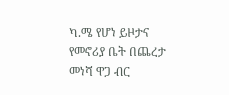ካ.ሜ የሆነ ይዞታና የመኖሪያ ቤት በጨረታ መነሻ ዋጋ ብር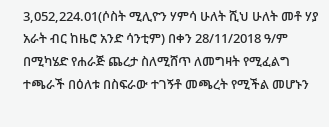3,052,224.01(ሶስት ሚሊዮን ሃምሳ ሁለት ሺህ ሁለት መቶ ሃያ አራት ብር ከዜሮ አንድ ሳንቲም) በቀን 28/11/2018 ዓ/ም በሚካሄድ የሐራጅ ጨረታ ስለሚሸጥ ለመግዛት የሚፈልግ ተጫራች በዕለቱ በስፍራው ተገኝቶ መጫረት የሚችል መሆኑን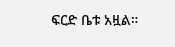ፍርድ ቤቱ አዟል።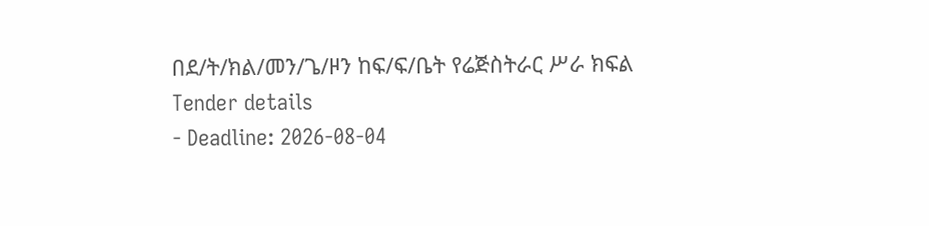በደ/ት/ክል/መን/ጌ/ዞን ከፍ/ፍ/ቤት የሬጅስትራር ሥራ ክፍል
Tender details
- Deadline: 2026-08-04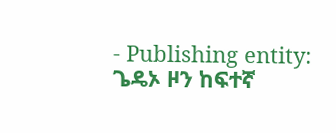- Publishing entity: ጌዴኦ ዞን ከፍተኛ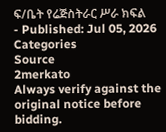ፍ/ቤት የሬጅስትራር ሥራ ክፍል
- Published: Jul 05, 2026
Categories
Source
2merkato
Always verify against the original notice before bidding.